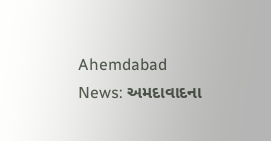Ahemdabad News: અમદાવાદના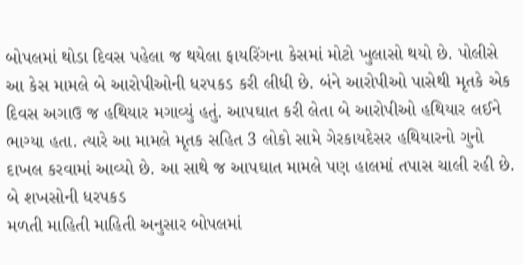બોપલમાં થોડા દિવસ પહેલા જ થયેલા ફાયરિંગના કેસમાં મોટો ખુલાસો થયો છે. પોલીસે આ કેસ મામલે બે આરોપીઓની ધરપકડ કરી લીધી છે. બંને આરોપીઓ પાસેથી મૃતકે એક દિવસ અગાઉ જ હથિયાર મગાવ્યું હતું. આપઘાત કરી લેતા બે આરોપીઓ હથિયાર લઈને ભાગ્યા હતા. ત્યારે આ મામલે મૃતક સહિત 3 લોકો સામે ગેરકાયદેસર હથિયારનો ગુનો દાખલ કરવામાં આવ્યો છે. આ સાથે જ આપઘાત મામલે પણ હાલમાં તપાસ ચાલી રહી છે.
બે શખસોની ધરપકડ
મળતી માહિતી માહિતી અનુસાર બોપલમાં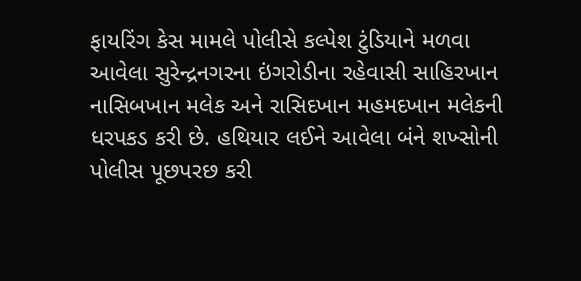ફાયરિંગ કેસ મામલે પોલીસે કલ્પેશ ટુંડિયાને મળવા આવેલા સુરેન્દ્રનગરના ઇંગરોડીના રહેવાસી સાહિરખાન નાસિબખાન મલેક અને રાસિદખાન મહમદખાન મલેકની ધરપકડ કરી છે. હથિયાર લઈને આવેલા બંને શખ્સોની પોલીસ પૂછપરછ કરી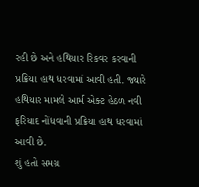રહી છે અને હથિયાર રિકવર કરવાની પ્રક્રિયા હાથ ધરવામાં આવી હતી. જ્યારે હથિયાર મામલે આર્મ એક્ટ હેઠળ નવી ફરિયાદ નોંધવાની પ્રક્રિયા હાથ ધરવામાં આવી છે.
શું હતો સમગ્ર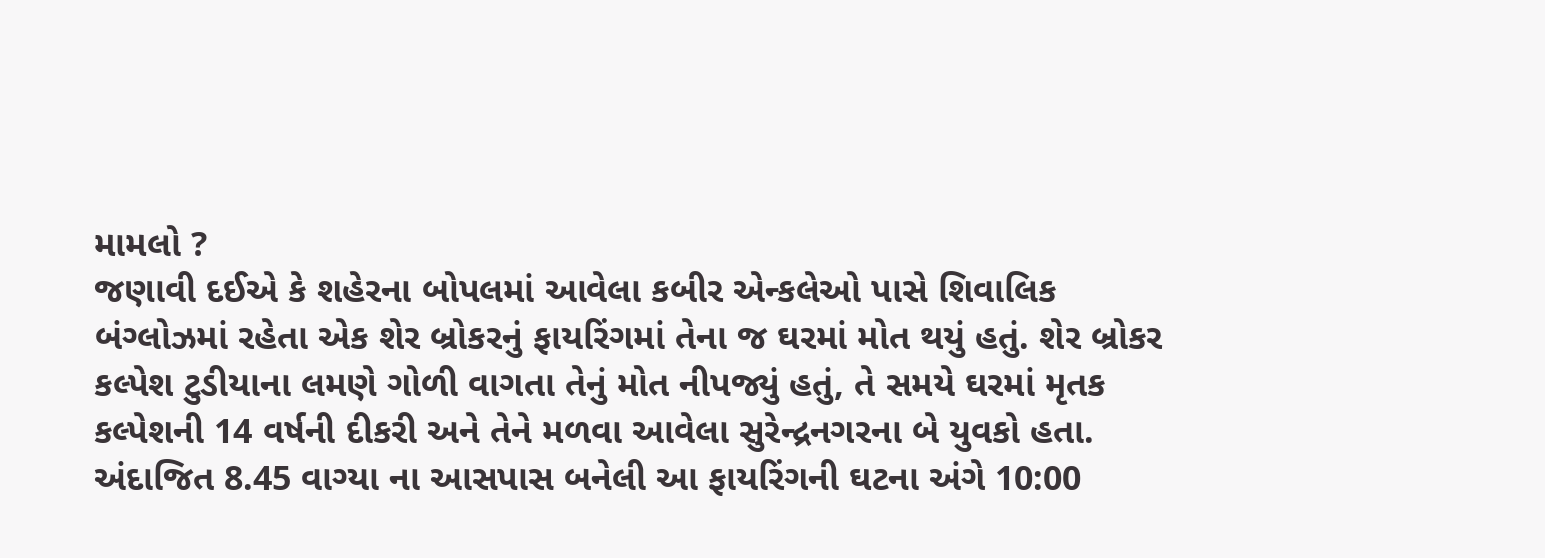મામલો ?
જણાવી દઈએ કે શહેરના બોપલમાં આવેલા કબીર એન્કલેઓ પાસે શિવાલિક બંગ્લોઝમાં રહેતા એક શેર બ્રોકરનું ફાયરિંગમાં તેના જ ઘરમાં મોત થયું હતું. શેર બ્રોકર કલ્પેશ ટુડીયાના લમણે ગોળી વાગતા તેનું મોત નીપજ્યું હતું, તે સમયે ઘરમાં મૃતક કલ્પેશની 14 વર્ષની દીકરી અને તેને મળવા આવેલા સુરેન્દ્રનગરના બે યુવકો હતા. અંદાજિત 8.45 વાગ્યા ના આસપાસ બનેલી આ ફાયરિંગની ઘટના અંગે 10:00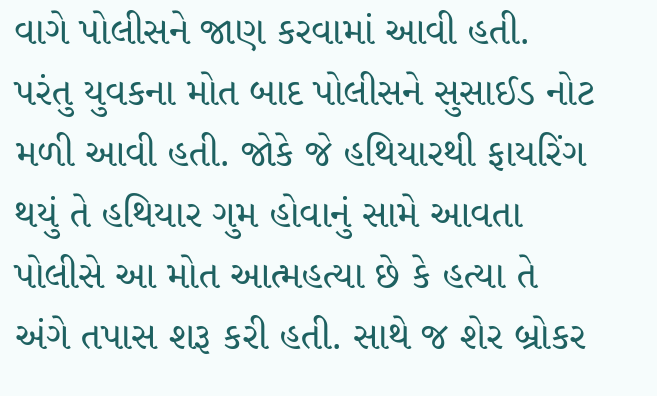વાગે પોલીસને જાણ કરવામાં આવી હતી. પરંતુ યુવકના મોત બાદ પોલીસને સુસાઈડ નોટ મળી આવી હતી. જોકે જે હથિયારથી ફાયરિંગ થયું તે હથિયાર ગુમ હોવાનું સામે આવતા પોલીસે આ મોત આત્મહત્યા છે કે હત્યા તે અંગે તપાસ શરૂ કરી હતી. સાથે જ શેર બ્રોકર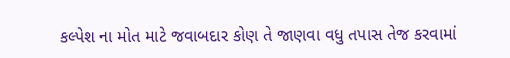કલ્પેશ ના મોત માટે જવાબદાર કોણ તે જાણવા વધુ તપાસ તેજ કરવામાં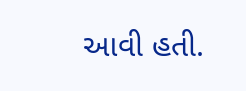આવી હતી.